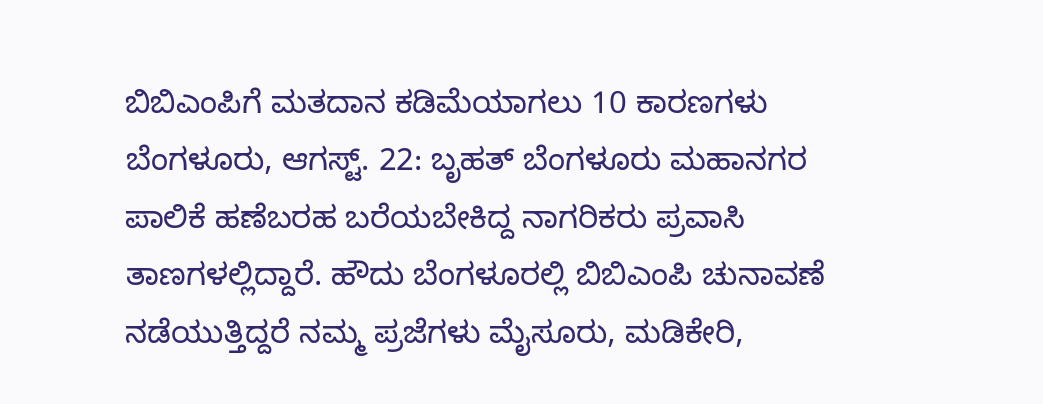ಬಿಬಿಎಂಪಿಗೆ ಮತದಾನ ಕಡಿಮೆಯಾಗಲು 10 ಕಾರಣಗಳು
ಬೆಂಗಳೂರು, ಆಗಸ್ಟ್. 22: ಬೃಹತ್ ಬೆಂಗಳೂರು ಮಹಾನಗರ ಪಾಲಿಕೆ ಹಣೆಬರಹ ಬರೆಯಬೇಕಿದ್ದ ನಾಗರಿಕರು ಪ್ರವಾಸಿ ತಾಣಗಳಲ್ಲಿದ್ದಾರೆ. ಹೌದು ಬೆಂಗಳೂರಲ್ಲಿ ಬಿಬಿಎಂಪಿ ಚುನಾವಣೆ ನಡೆಯುತ್ತಿದ್ದರೆ ನಮ್ಮ ಪ್ರಜೆಗಳು ಮೈಸೂರು, ಮಡಿಕೇರಿ,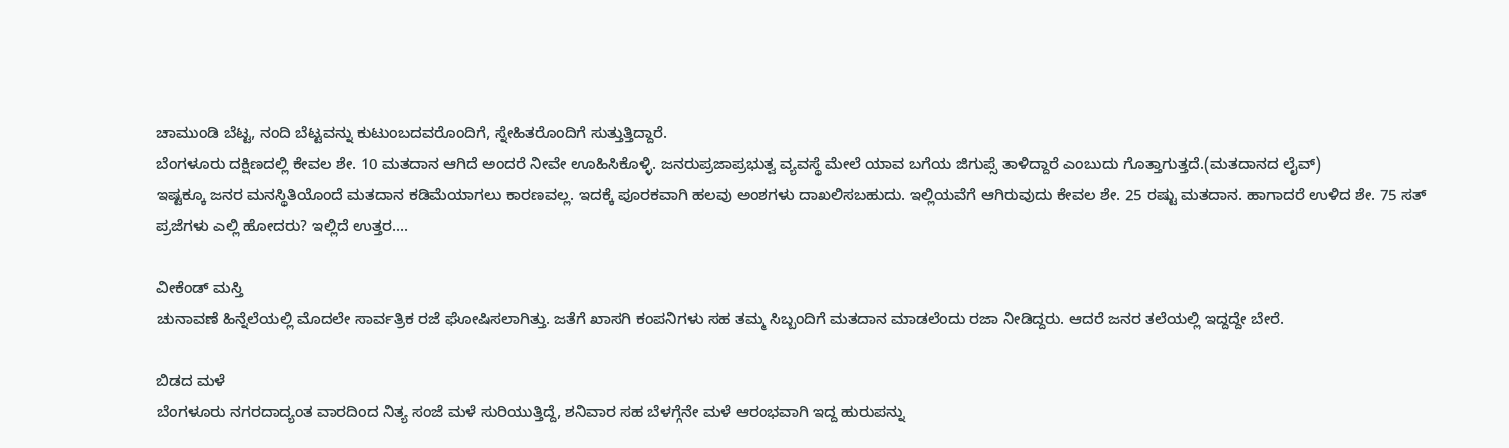ಚಾಮುಂಡಿ ಬೆಟ್ಟ, ನಂದಿ ಬೆಟ್ಟವನ್ನು ಕುಟುಂಬದವರೊಂದಿಗೆ, ಸ್ನೇಹಿತರೊಂದಿಗೆ ಸುತ್ತುತ್ತಿದ್ದಾರೆ.
ಬೆಂಗಳೂರು ದಕ್ಷಿಣದಲ್ಲಿ ಕೇವಲ ಶೇ. 10 ಮತದಾನ ಆಗಿದೆ ಅಂದರೆ ನೀವೇ ಊಹಿಸಿಕೊಳ್ಳಿ. ಜನರುಪ್ರಜಾಪ್ರಭುತ್ವ ವ್ಯವಸ್ಥೆ ಮೇಲೆ ಯಾವ ಬಗೆಯ ಜಿಗುಪ್ಸೆ ತಾಳಿದ್ದಾರೆ ಎಂಬುದು ಗೊತ್ತಾಗುತ್ತದೆ.(ಮತದಾನದ ಲೈವ್)
ಇಷ್ಟಕ್ಕೂ ಜನರ ಮನಸ್ಥಿತಿಯೊಂದೆ ಮತದಾನ ಕಡಿಮೆಯಾಗಲು ಕಾರಣವಲ್ಲ. ಇದಕ್ಕೆ ಪೂರಕವಾಗಿ ಹಲವು ಅಂಶಗಳು ದಾಖಲಿಸಬಹುದು. ಇಲ್ಲಿಯವೆಗೆ ಆಗಿರುವುದು ಕೇವಲ ಶೇ. 25 ರಷ್ಟು ಮತದಾನ. ಹಾಗಾದರೆ ಉಳಿದ ಶೇ. 75 ಸತ್ ಪ್ರಜೆಗಳು ಎಲ್ಲಿ ಹೋದರು? ಇಲ್ಲಿದೆ ಉತ್ತರ....

ವೀಕೆಂಡ್ ಮಸ್ತಿ
ಚುನಾವಣೆ ಹಿನ್ನೆಲೆಯಲ್ಲಿ ಮೊದಲೇ ಸಾರ್ವತ್ರಿಕ ರಜೆ ಘೋಷಿಸಲಾಗಿತ್ತು. ಜತೆಗೆ ಖಾಸಗಿ ಕಂಪನಿಗಳು ಸಹ ತಮ್ಮ ಸಿಬ್ಬಂದಿಗೆ ಮತದಾನ ಮಾಡಲೆಂದು ರಜಾ ನೀಡಿದ್ದರು. ಆದರೆ ಜನರ ತಲೆಯಲ್ಲಿ ಇದ್ದದ್ದೇ ಬೇರೆ.

ಬಿಡದ ಮಳೆ
ಬೆಂಗಳೂರು ನಗರದಾದ್ಯಂತ ವಾರದಿಂದ ನಿತ್ಯ ಸಂಜೆ ಮಳೆ ಸುರಿಯುತ್ತಿದ್ದೆ, ಶನಿವಾರ ಸಹ ಬೆಳಗ್ಗೆನೇ ಮಳೆ ಆರಂಭವಾಗಿ ಇದ್ದ ಹುರುಪನ್ನು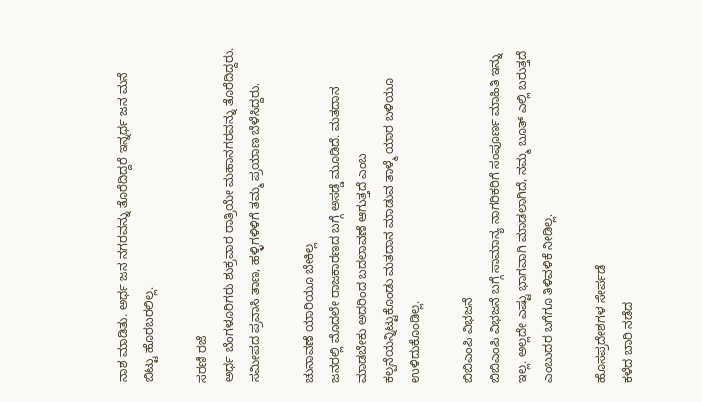ನಾಶ ಮಾಡಿತು. ಅರ್ಧ ಜನ ನಗರವನ್ನು ತೊರೆದಿದ್ದರೆ ಇನ್ನರ್ಧ ಜನ ಮನೆ ಬಿಟ್ಟು ಹೊರಬರಲಿಲ್ಲ.

ಸರಣಿ ರಜೆ
ಅರ್ಧ ಬೆಂಗಳೂರಿಗರು ಶುಕ್ರವಾರ ರಾತ್ರಿಯೇ ಮಹಾನಗರವನ್ನು ತೊರೆದಿದ್ದರು. ಸಮೀಪದ ಪ್ರವಾಸಿ ತಾಣ, ಹಳ್ಳಿಗಳಿಳಿಗೆ ತಮ್ಮ ಪ್ರಯಾಣ ಬೆಳೆಸಿದ್ದರು.

ಚುನಾವಣೆ ಯಾರಿಯೂ ಬೇಕಿಲ್ಲ
ಜನರಲ್ಲಿ ಮೊದಲೇ ರಾಜಕಾರಣದ ಬಗ್ಗೆ ಅಸಡ್ಡೆ ಮೂಡಿದೆ. ಮತದಾನ ಮಾಡಬೇಕು ಅದರಿಂದ ಬದಲಾವಣೆ ಆಗುತ್ತದೆ ಎಂಬ ಕಲ್ಪನೆಯನ್ನಿಟ್ಟುಕೊಂಡು ಮತದಾನ ಮಾಡುವ ತಾಳ್ಮೆ ಯಾರ ಬಳಿಯೂ ಉಳಿದುಕೊಂಡಿಲ್ಲ.

ಬಿಬಿಎಂಪಿ ವಿಭಜನೆ
ಬಿಬಿಎಂಪಿ ವಿಭಜನೆ ಬಗ್ಗೆ ಸಾಮಾನ್ಯ ನಾಗರಿಕರಿಗೆ ಸಂಪೂರ್ಣ ಮಾಹಿತಿ ಇನ್ನು ಇಲ್ಲ. ಅಲ್ಲದೇ ಎಷ್ಟು ಭಾಗವಾಗಿ ಮಾಡಲಾಗಿದೆ, ನಮ್ಮ ಬೂತ್ ಎಲ್ಲಿ ಬರುತ್ತದೆ ಎಂಬುದರ ಬಗೆಗೂ ತಿಳಿವಳಿಕೆ ನೀಡಿಲ್ಲ.

ಹೊಸಪ್ರದೇಶಗಳ ಸೇರ್ಪಡೆ
ಕಳೆದ ಬಾರಿ ನಡೆದ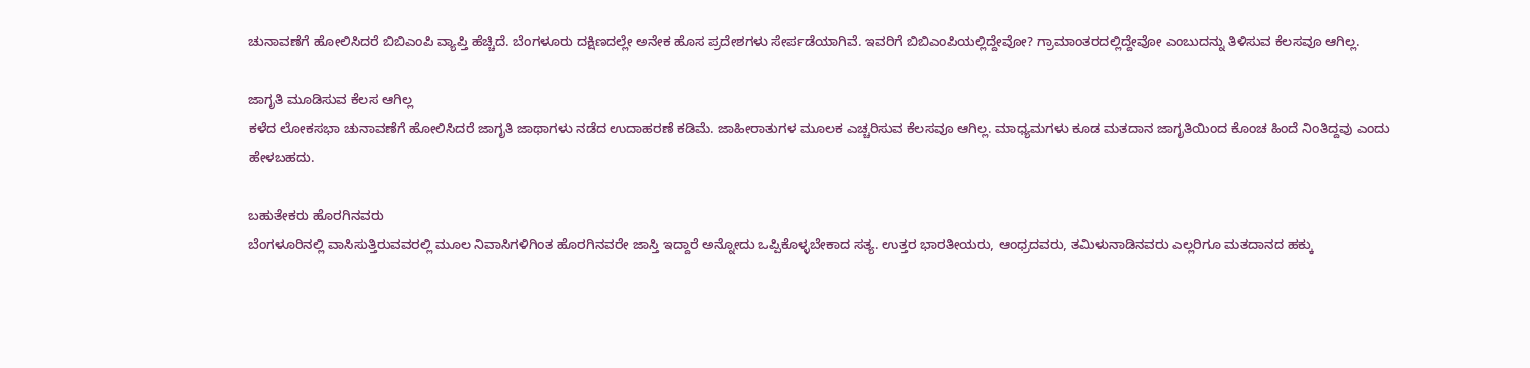ಚುನಾವಣೆಗೆ ಹೋಲಿಸಿದರೆ ಬಿಬಿಎಂಪಿ ವ್ಯಾಪ್ತಿ ಹೆಚ್ಚಿದೆ. ಬೆಂಗಳೂರು ದಕ್ಷಿಣದಲ್ಲೇ ಅನೇಕ ಹೊಸ ಪ್ರದೇಶಗಳು ಸೇರ್ಪಡೆಯಾಗಿವೆ. ಇವರಿಗೆ ಬಿಬಿಎಂಪಿಯಲ್ಲಿದ್ದೇವೋ? ಗ್ರಾಮಾಂತರದಲ್ಲಿದ್ದೇವೋ ಎಂಬುದನ್ನು ತಿಳಿಸುವ ಕೆಲಸವೂ ಆಗಿಲ್ಲ.

ಜಾಗೃತಿ ಮೂಡಿಸುವ ಕೆಲಸ ಆಗಿಲ್ಲ
ಕಳೆದ ಲೋಕಸಭಾ ಚುನಾವಣೆಗೆ ಹೋಲಿಸಿದರೆ ಜಾಗೃತಿ ಜಾಥಾಗಳು ನಡೆದ ಉದಾಹರಣೆ ಕಡಿಮೆ. ಜಾಹೀರಾತುಗಳ ಮೂಲಕ ಎಚ್ಚರಿಸುವ ಕೆಲಸವೂ ಆಗಿಲ್ಲ. ಮಾಧ್ಯಮಗಳು ಕೂಡ ಮತದಾನ ಜಾಗೃತಿಯಿಂದ ಕೊಂಚ ಹಿಂದೆ ನಿಂತಿದ್ದವು ಎಂದು ಹೇಳಬಹದು.

ಬಹುತೇಕರು ಹೊರಗಿನವರು
ಬೆಂಗಳೂರಿನಲ್ಲಿ ವಾಸಿಸುತ್ತಿರುವವರಲ್ಲಿ ಮೂಲ ನಿವಾಸಿಗಳಿಗಿಂತ ಹೊರಗಿನವರೇ ಜಾಸ್ತಿ ಇದ್ದಾರೆ ಅನ್ನೋದು ಒಪ್ಪಿಕೊಳ್ಳಬೇಕಾದ ಸತ್ಯ. ಉತ್ತರ ಭಾರತೀಯರು, ಆಂಧ್ರದವರು, ತಮಿಳುನಾಡಿನವರು ಎಲ್ಲರಿಗೂ ಮತದಾನದ ಹಕ್ಕು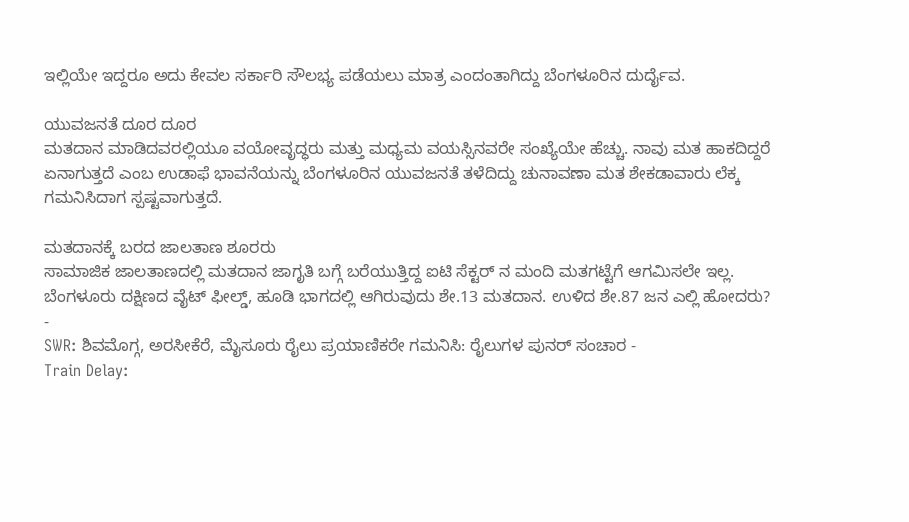ಇಲ್ಲಿಯೇ ಇದ್ದರೂ ಅದು ಕೇವಲ ಸರ್ಕಾರಿ ಸೌಲಭ್ಯ ಪಡೆಯಲು ಮಾತ್ರ ಎಂದಂತಾಗಿದ್ದು ಬೆಂಗಳೂರಿನ ದುರ್ದೈವ.

ಯುವಜನತೆ ದೂರ ದೂರ
ಮತದಾನ ಮಾಡಿದವರಲ್ಲಿಯೂ ವಯೋವೃದ್ಧರು ಮತ್ತು ಮಧ್ಯಮ ವಯಸ್ಸಿನವರೇ ಸಂಖ್ಯೆಯೇ ಹೆಚ್ಚು. ನಾವು ಮತ ಹಾಕದಿದ್ದರೆ ಏನಾಗುತ್ತದೆ ಎಂಬ ಉಡಾಫೆ ಭಾವನೆಯನ್ನು ಬೆಂಗಳೂರಿನ ಯುವಜನತೆ ತಳೆದಿದ್ದು ಚುನಾವಣಾ ಮತ ಶೇಕಡಾವಾರು ಲೆಕ್ಕ ಗಮನಿಸಿದಾಗ ಸ್ಪಷ್ಟವಾಗುತ್ತದೆ.

ಮತದಾನಕ್ಕೆ ಬರದ ಜಾಲತಾಣ ಶೂರರು
ಸಾಮಾಜಿಕ ಜಾಲತಾಣದಲ್ಲಿ ಮತದಾನ ಜಾಗೃತಿ ಬಗ್ಗೆ ಬರೆಯುತ್ತಿದ್ದ ಐಟಿ ಸೆಕ್ಟರ್ ನ ಮಂದಿ ಮತಗಟ್ಟೆಗೆ ಆಗಮಿಸಲೇ ಇಲ್ಲ. ಬೆಂಗಳೂರು ದಕ್ಷಿಣದ ವೈಟ್ ಫೀಲ್ಡ್, ಹೂಡಿ ಭಾಗದಲ್ಲಿ ಆಗಿರುವುದು ಶೇ.13 ಮತದಾನ. ಉಳಿದ ಶೇ.87 ಜನ ಎಲ್ಲಿ ಹೋದರು?
-
SWR: ಶಿವಮೊಗ್ಗ, ಅರಸೀಕೆರೆ, ಮೈಸೂರು ರೈಲು ಪ್ರಯಾಣಿಕರೇ ಗಮನಿಸಿ: ರೈಲುಗಳ ಪುನರ್ ಸಂಚಾರ -
Train Delay: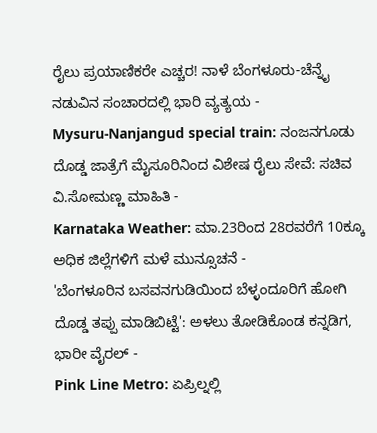ರೈಲು ಪ್ರಯಾಣಿಕರೇ ಎಚ್ಚರ! ನಾಳೆ ಬೆಂಗಳೂರು-ಚೆನ್ನೈ ನಡುವಿನ ಸಂಚಾರದಲ್ಲಿ ಭಾರಿ ವ್ಯತ್ಯಯ -
Mysuru-Nanjangud special train: ನಂಜನಗೂಡು ದೊಡ್ಡ ಜಾತ್ರೆಗೆ ಮೈಸೂರಿನಿಂದ ವಿಶೇಷ ರೈಲು ಸೇವೆ: ಸಚಿವ ವಿ.ಸೋಮಣ್ಣ ಮಾಹಿತಿ -
Karnataka Weather: ಮಾ.23ರಿಂದ 28ರವರೆಗೆ 10ಕ್ಕೂ ಅಧಿಕ ಜಿಲ್ಲೆಗಳಿಗೆ ಮಳೆ ಮುನ್ಸೂಚನೆ -
'ಬೆಂಗಳೂರಿನ ಬಸವನಗುಡಿಯಿಂದ ಬೆಳ್ಳಂದೂರಿಗೆ ಹೋಗಿ ದೊಡ್ಡ ತಪ್ಪು ಮಾಡಿಬಿಟ್ಟೆ': ಅಳಲು ತೋಡಿಕೊಂಡ ಕನ್ನಡಿಗ, ಭಾರೀ ವೈರಲ್ -
Pink Line Metro: ಏಪ್ರಿಲ್ನಲ್ಲಿ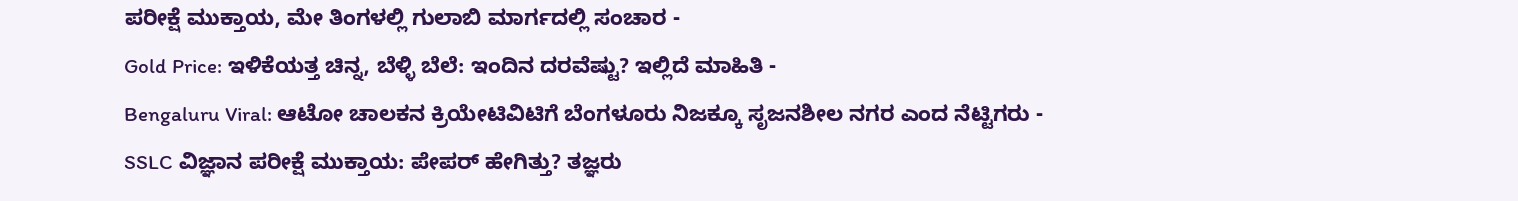ಪರೀಕ್ಷೆ ಮುಕ್ತಾಯ, ಮೇ ತಿಂಗಳಲ್ಲಿ ಗುಲಾಬಿ ಮಾರ್ಗದಲ್ಲಿ ಸಂಚಾರ -
Gold Price: ಇಳಿಕೆಯತ್ತ ಚಿನ್ನ, ಬೆಳ್ಳಿ ಬೆಲೆ: ಇಂದಿನ ದರವೆಷ್ಟು? ಇಲ್ಲಿದೆ ಮಾಹಿತಿ -
Bengaluru Viral: ಆಟೋ ಚಾಲಕನ ಕ್ರಿಯೇಟಿವಿಟಿಗೆ ಬೆಂಗಳೂರು ನಿಜಕ್ಕೂ ಸೃಜನಶೀಲ ನಗರ ಎಂದ ನೆಟ್ಟಿಗರು -
SSLC ವಿಜ್ಞಾನ ಪರೀಕ್ಷೆ ಮುಕ್ತಾಯ: ಪೇಪರ್ ಹೇಗಿತ್ತು? ತಜ್ಞರು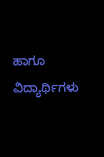ಹಾಗೂ ವಿದ್ಯಾರ್ಥಿಗಳು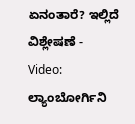ಏನಂತಾರೆ? ಇಲ್ಲಿದೆ ವಿಶ್ಲೇಷಣೆ -
Video: ಲ್ಯಾಂಬೋರ್ಗಿನಿ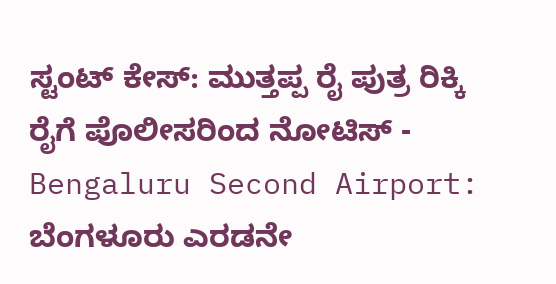ಸ್ಟಂಟ್ ಕೇಸ್: ಮುತ್ತಪ್ಪ ರೈ ಪುತ್ರ ರಿಕ್ಕಿ ರೈಗೆ ಪೊಲೀಸರಿಂದ ನೋಟಿಸ್ -
Bengaluru Second Airport: ಬೆಂಗಳೂರು ಎರಡನೇ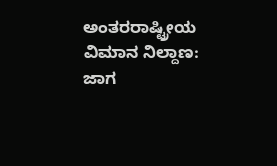ಅಂತರರಾಷ್ಟ್ರೀಯ ವಿಮಾನ ನಿಲ್ದಾಣ: ಜಾಗ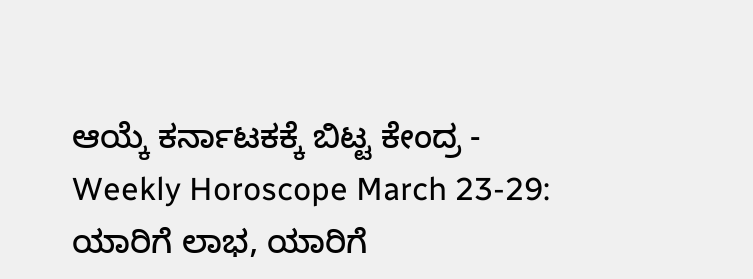ಆಯ್ಕೆ ಕರ್ನಾಟಕಕ್ಕೆ ಬಿಟ್ಟ ಕೇಂದ್ರ -
Weekly Horoscope March 23-29: ಯಾರಿಗೆ ಲಾಭ, ಯಾರಿಗೆ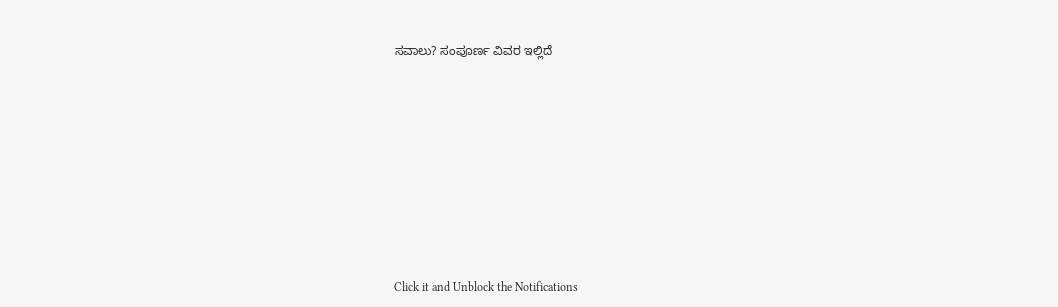ಸವಾಲು? ಸಂಪೂರ್ಣ ವಿವರ ಇಲ್ಲಿದೆ












Click it and Unblock the Notifications